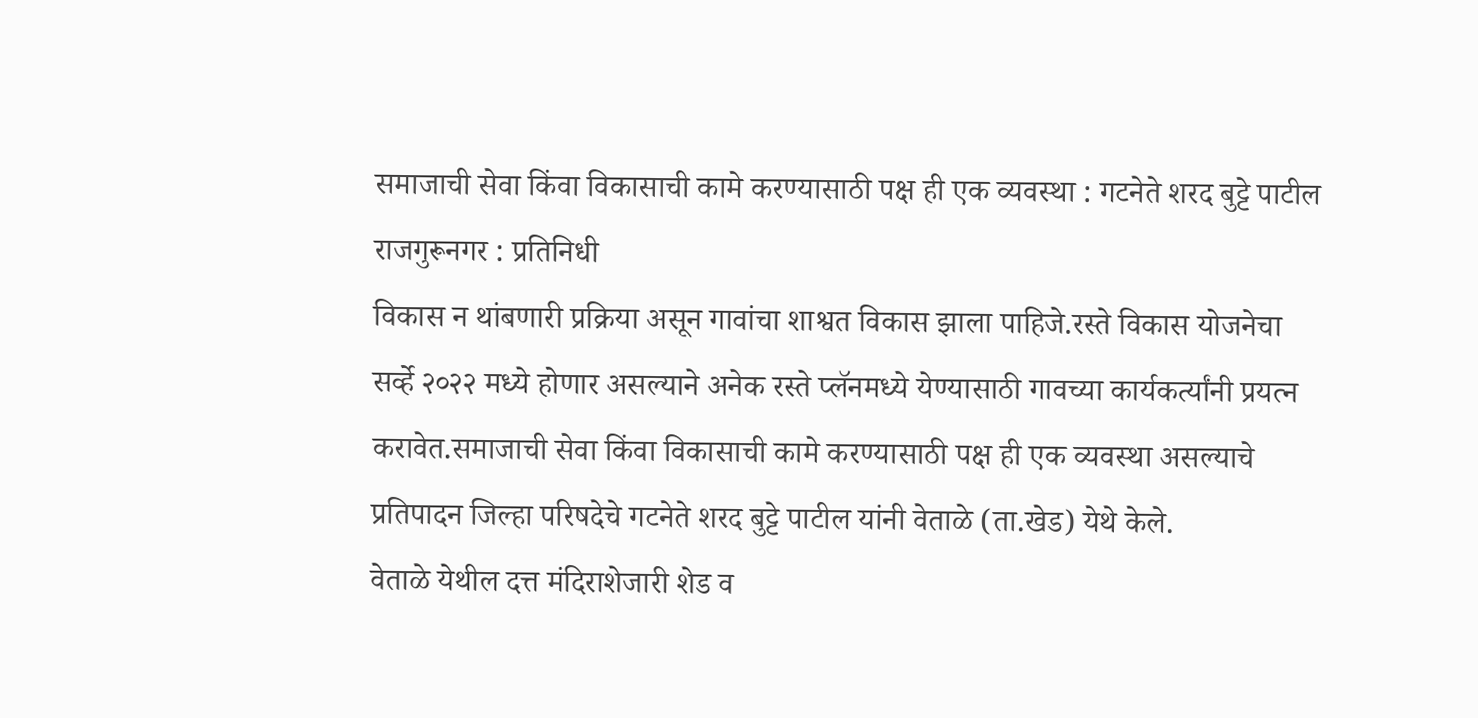समाजाची सेवा किंवा विकासाची कामे करण्यासाठी पक्ष ही एक व्यवस्था : गटनेते शरद बुट्टे पाटील
राजगुरूनगर : प्रतिनिधी
विकास न थांबणारी प्रक्रिया असून गावांचा शाश्वत विकास झाला पाहिजे.रस्ते विकास योजनेचा सर्व्हे २०२२ मध्ये होणार असल्याने अनेक रस्ते प्लॅनमध्ये येण्यासाठी गावच्या कार्यकर्त्यांनी प्रयत्न करावेत.समाजाची सेवा किंवा विकासाची कामे करण्यासाठी पक्ष ही एक व्यवस्था असल्याचे प्रतिपादन जिल्हा परिषदेचे गटनेते शरद बुट्टे पाटील यांनी वेताळे (ता.खेड) येथे केले.
वेताळे येथील दत्त मंदिराशेजारी शेड व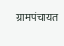ग्रामपंचायत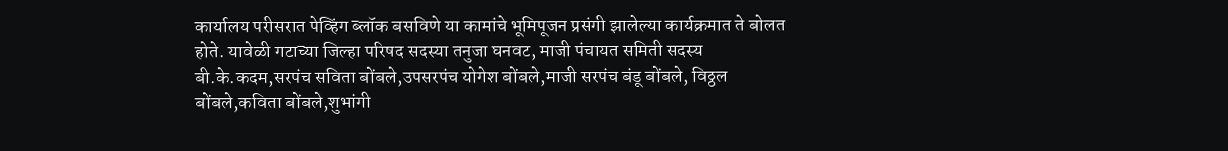कार्यालय परीसरात पेव्हिंग ब्लॉक बसविणे या कामांचे भूमिपूजन प्रसंगी झालेल्या कार्यक्रमात ते बोलत होते. यावेळी गटाच्या जिल्हा परिषद सदस्या तनुजा घनवट, माजी पंचायत समिती सदस्य बी.के.कदम,सरपंच सविता बोंबले,उपसरपंच योगेश बोंबले,माजी सरपंच बंडू बोंबले, विठ्ठल बोंबले,कविता बोंबले,शुभांगी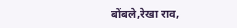बोंबले,रेखा राव,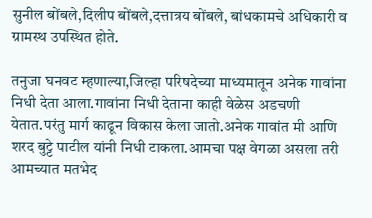सुनील बोंबले,दिलीप बोंबले,दत्तात्रय बोंबले, बांधकामचे अधिकारी व ग्रामस्थ उपस्थित होते.

तनुजा घनवट म्हणाल्या,जिल्हा परिषदेच्या माध्यमातून अनेक गावांना निधी देता आला.गावांना निधी देताना काही वेळेस अडचणी येतात.परंतु मार्ग काढून विकास केला जातो.अनेक गावांत मी आणि शरद बुट्टे पाटील यांनी निधी टाकला.आमचा पक्ष वेगळा असला तरी आमच्यात मतभेद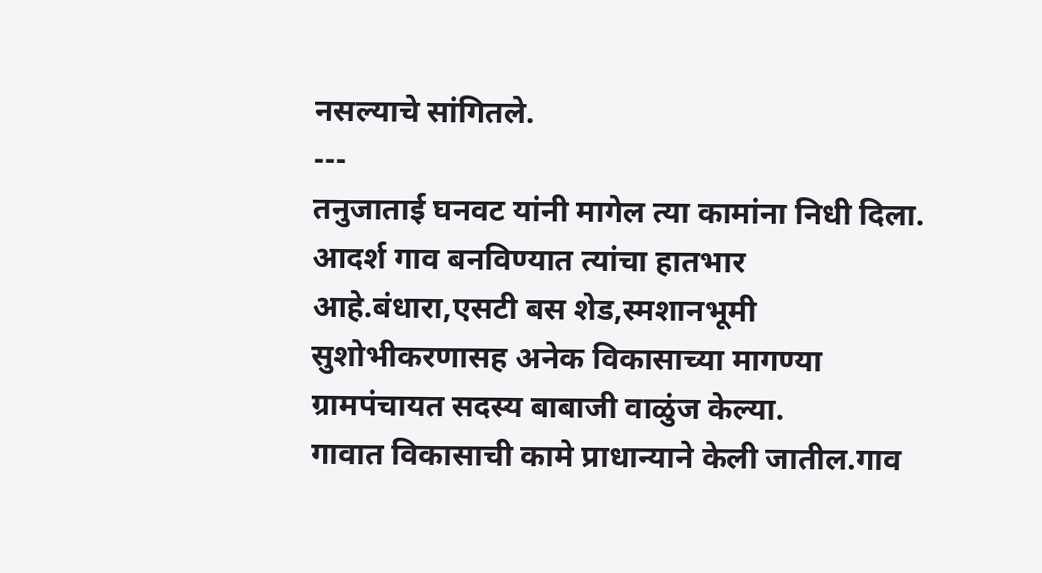नसल्याचे सांगितले.
---
तनुजाताई घनवट यांनी मागेल त्या कामांना निधी दिला. आदर्श गाव बनविण्यात त्यांचा हातभार आहे.बंधारा,एसटी बस शेड,स्मशानभूमी सुशोभीकरणासह अनेक विकासाच्या मागण्या ग्रामपंचायत सदस्य बाबाजी वाळुंज केल्या.
गावात विकासाची कामे प्राधान्याने केली जातील.गाव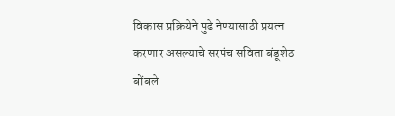विकास प्रक्रियेने पुढे नेण्यासाठी प्रयत्न करणार असल्याचे सरपंच सविता बंडूशेठ बोंबले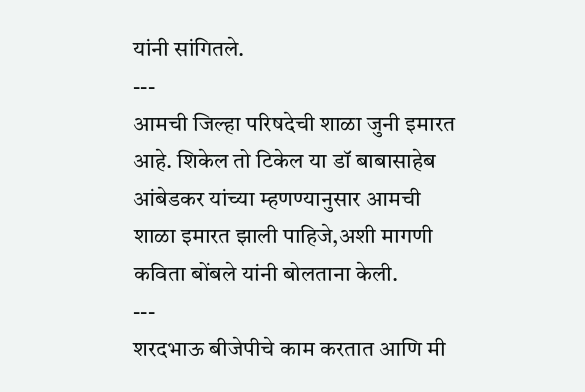यांनी सांगितले.
---
आमची जिल्हा परिषदेची शाळा जुनी इमारत आहे. शिकेल तो टिकेल या डॉ बाबासाहेब आंबेडकर यांच्या म्हणण्यानुसार आमची शाळा इमारत झाली पाहिजे,अशी मागणी कविता बोंबले यांनी बोलताना केली.
---
शरदभाऊ बीजेपीचे काम करतात आणि मी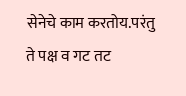सेनेचे काम करतोय.परंतु ते पक्ष व गट तट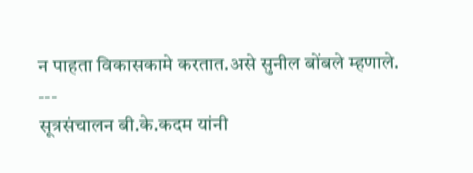न पाहता विकासकामे करतात.असे सुनील बोंबले म्हणाले.
---
सूत्रसंचालन बी.के.कदम यांनी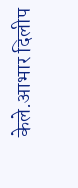केले.आभार दिलीप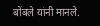बोंबले यांनी मानले.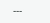---